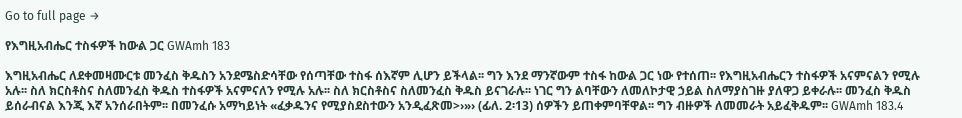Go to full page →

የእግዚአብሔር ተስፋዎች ከውል ጋር GWAmh 183

እግዚአብሔር ለደቀመዛሙርቱ መንፈስ ቅዱስን አንደሜስድሳቸው የሰጣቸው ተስፋ ሰእኛም ሊሆን ይችላል፡፡ ግን እንደ ማንኛውም ተስፋ ከውል ጋር ነው የተሰጠ፡፡ የእግዚአብሔርን ተስፋዎች አናምናልን የሚሉ አሉ፡፡ ስለ ክርስቶስና ስለመንፈስ ቅዱስ ተስፋዎች አናምናለን የሚሉ አሉ፡፡ ስለ ክርስቶስና ስለመንፈስ ቅዱስ ይናገራሉ፡፡ ነገር ግን ልባቸውን ለመለኮታዊ ኃይል ስለማያስገዙ ያለዋጋ ይቀራሉ፡፡ መንፈስ ቅዱስ ይሰራብናል እንጂ እኛ አንሰራበትም፡፡ በመንፈሱ አማካይነት «ፈቃዱንና የሚያስደስተውን አንዲፈጽመ>›»› (ፊለ. 2፡13) ሰዎችን ይጠቀምባቸዋል፡፡ ግን ብዙዎች ለመመራት አይፈቅዱም፡፡ GWAmh 183.4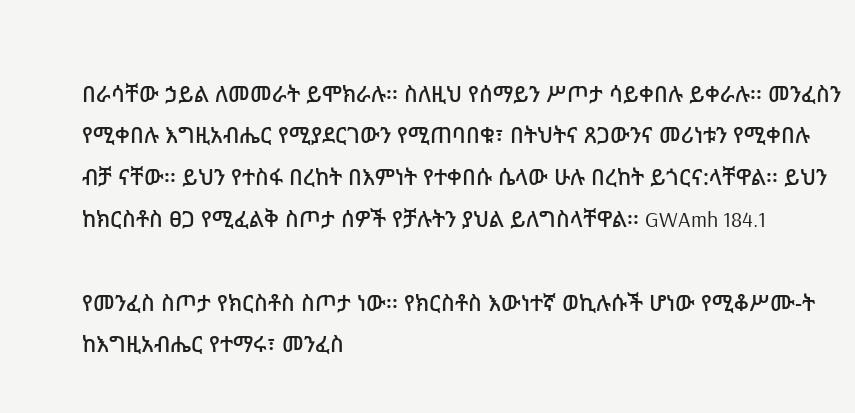በራሳቸው ኃይል ለመመራት ይሞክራሉ፡፡ ስለዚህ የሰማይን ሥጦታ ሳይቀበሉ ይቀራሉ፡፡ መንፈስን የሚቀበሉ እግዚአብሔር የሚያደርገውን የሚጠባበቁ፣ በትህትና ጸጋውንና መሪነቱን የሚቀበሉ ብቻ ናቸው፡፡ ይህን የተስፋ በረከት በእምነት የተቀበሱ ሴላው ሁሉ በረከት ይጎርና:ላቸዋል፡፡ ይህን ከክርስቶስ ፀጋ የሚፈልቅ ስጦታ ሰዎች የቻሉትን ያህል ይለግስላቸዋል፡፡ GWAmh 184.1

የመንፈስ ስጦታ የክርስቶስ ስጦታ ነው፡፡ የክርስቶስ እውነተኛ ወኪሉሱች ሆነው የሚቆሥሙ-ት ከእግዚአብሔር የተማሩ፣ መንፈስ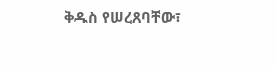ቅዱስ የሠረጸባቸው፣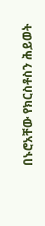በኑሮአቸው የክርስቶስን ሕይወት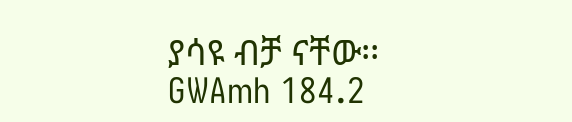ያሳዩ ብቻ ናቸው፡፡ GWAmh 184.2